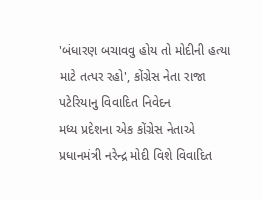'બંધારણ બચાવવુ હોય તો મોદીની હત્યા માટે તત્પર રહો', કોંગ્રેસ નેતા રાજા પટેરિયાનુ વિવાદિત નિવેદન
મધ્ય પ્રદેશના એક કોંગ્રેસ નેતાએ પ્રધાનમંત્રી નરેન્દ્ર મોદી વિશે વિવાદિત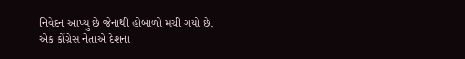નિવેદન આપ્યુ છે જેનાથી હોબાળો મચી ગયો છે.
એક કોંગ્રેસ નેતાએ દેશના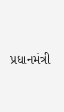પ્રધાનમંત્રી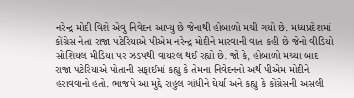નરેન્દ્ર મોદી વિશે એવુ નિવેદન આપ્યુ છે જેનાથી હોબાળો મચી ગયો છે. મધ્યપ્રદેશમાં કોંગ્રેસ નેતા રાજા પટેરિયાએ પીએમ નરેન્દ્ર મોદીને મારવાની વાત કહી છે જેનો વીડિયો સોશિયલ મીડિયા પર ઝડપથી વાયરલ થઈ રહ્યો છે. જો કે, હોબાળો મચ્યા બાદ રાજા પટેરિયાએ પોતાની સફાઈમાં કહ્યુ કે તેમના નિવેદનનો અર્થ પીએમ મોદીને હરાવવાનો હતો. ભાજપે આ મુદ્દે રાહુલ ગાંધીને ઘેર્યા અને કહ્યુ કે કોંગ્રેસની અસલી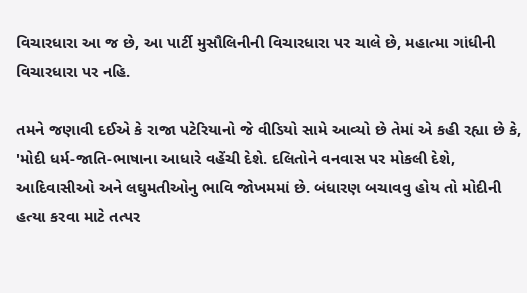વિચારધારા આ જ છે, આ પાર્ટી મુસૌલિનીની વિચારધારા પર ચાલે છે, મહાત્મા ગાંધીની વિચારધારા પર નહિ.

તમને જણાવી દઈએ કે રાજા પટેરિયાનો જે વીડિયો સામે આવ્યો છે તેમાં એ કહી રહ્યા છે કે, 'મોદી ધર્મ-જાતિ-ભાષાના આધારે વહેંચી દેશે. દલિતોને વનવાસ પર મોકલી દેશે, આદિવાસીઓ અને લઘુમતીઓનુ ભાવિ જોખમમાં છે. બંધારણ બચાવવુ હોય તો મોદીની હત્યા કરવા માટે તત્પર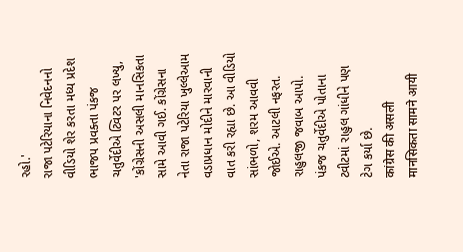રહો.'
રાજા પટેરિયાના નિવેદનનો વીડિયો શેર કરતા મધ્ય પ્રદેશ ભાજપ પ્રવક્તા પંકજ ચતુર્વેદીએ ટ્વિટર પર લખ્યુ, 'કોંગ્રેસની અસલી માનસિકતા સામે આવી ગઈ. કોંગ્રેસના નેતા રાજા પટેરિયા ખુલ્લેઆમ વડાપ્રધાન મોદીને મારવાની વાત કરી રહ્યા છે. આ વીડિયો સાંભળો, શરમ આવવી જોઈએ. આટલી નફરત. રાહુલજી જવાબ આપો. પંકજ ચતુર્વેદીએ પોતાના ટ્વીટમાં રાહુલ ગાંધીને પણ ટેગ કર્યા છે.
कांग्रेस की असली मानसिकता सामने आयी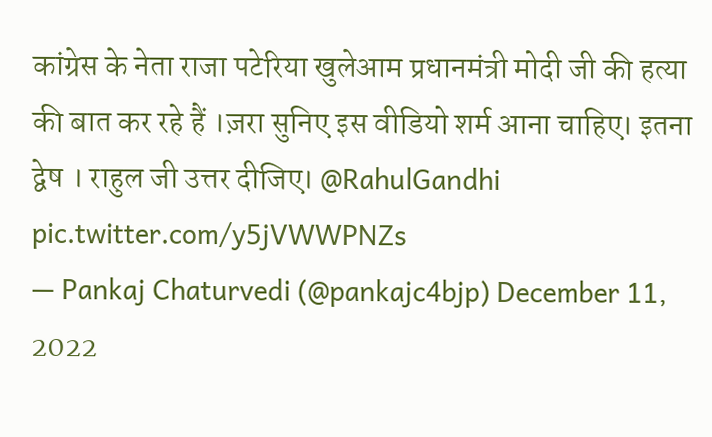कांग्रेस के नेता राजा पटेरिया खुलेआम प्रधानमंत्री मोदी जी की हत्या की बात कर रहे हैं ।ज़रा सुनिए इस वीडियो शर्म आना चाहिए। इतना द्वेष । राहुल जी उत्तर दीजिए। @RahulGandhi pic.twitter.com/y5jVWWPNZs
— Pankaj Chaturvedi (@pankajc4bjp) December 11, 2022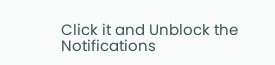Click it and Unblock the Notifications